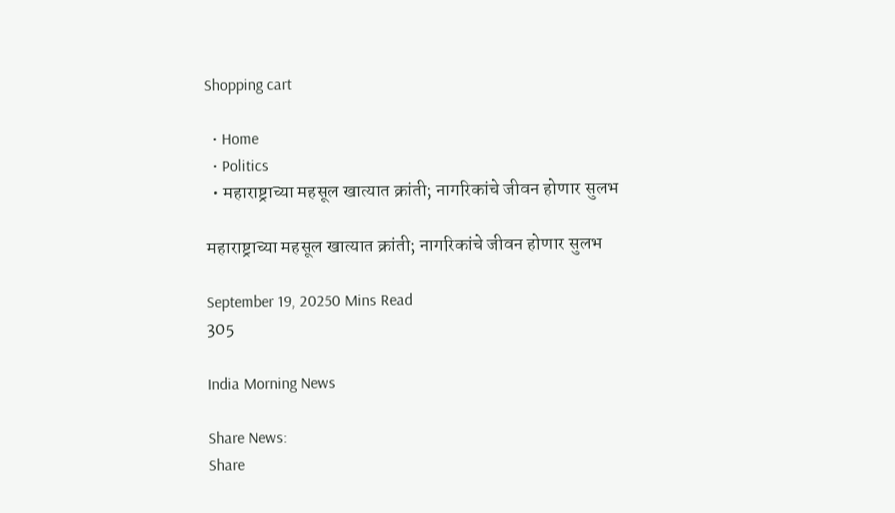Shopping cart

  • Home
  • Politics
  • महाराष्ट्राच्या महसूल खात्यात क्रांती; नागरिकांचे जीवन होणार सुलभ

महाराष्ट्राच्या महसूल खात्यात क्रांती; नागरिकांचे जीवन होणार सुलभ

September 19, 20250 Mins Read
305

India Morning News

Share News:
Share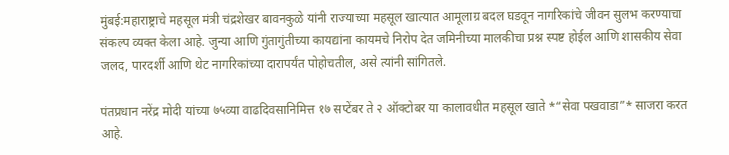मुंबई:महाराष्ट्राचे महसूल मंत्री चंद्रशेखर बावनकुळे यांनी राज्याच्या महसूल खात्यात आमूलाग्र बदल घडवून नागरिकांचे जीवन सुलभ करण्याचा संकल्प व्यक्त केला आहे. जुन्या आणि गुंतागुंतीच्या कायद्यांना कायमचे निरोप देत जमिनीच्या मालकीचा प्रश्न स्पष्ट होईल आणि शासकीय सेवा जलद, पारदर्शी आणि थेट नागरिकांच्या दारापर्यंत पोहोचतील, असे त्यांनी सांगितले.

पंतप्रधान नरेंद्र मोदी यांच्या ७५व्या वाढदिवसानिमित्त १७ सप्टेंबर ते २ ऑक्टोबर या कालावधीत महसूल खाते *“सेवा पखवाडा”* साजरा करत आहे.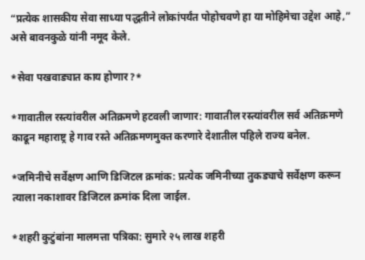“प्रत्येक शासकीय सेवा साध्या पद्धतीने लोकांपर्यंत पोहोचवणे हा या मोहिमेचा उद्देश आहे,” असे बावनकुळे यांनी नमूद केले.

*सेवा पखवाड्यात काय होणार?*

*गावातील रस्त्यांवरील अतिक्रमणे हटवली जाणार: गावातील रस्त्यांवरील सर्व अतिक्रमणे काढून महाराष्ट्र हे गाव रस्ते अतिक्रमणमुक्त करणारे देशातील पहिले राज्य बनेल.

*जमिनीचे सर्वेक्षण आणि डिजिटल क्रमांक: प्रत्येक जमिनीच्या तुकड्याचे सर्वेक्षण करून त्याला नकाशावर डिजिटल क्रमांक दिला जाईल.

*शहरी कुटुंबांना मालमत्ता पत्रिका: सुमारे २५ लाख शहरी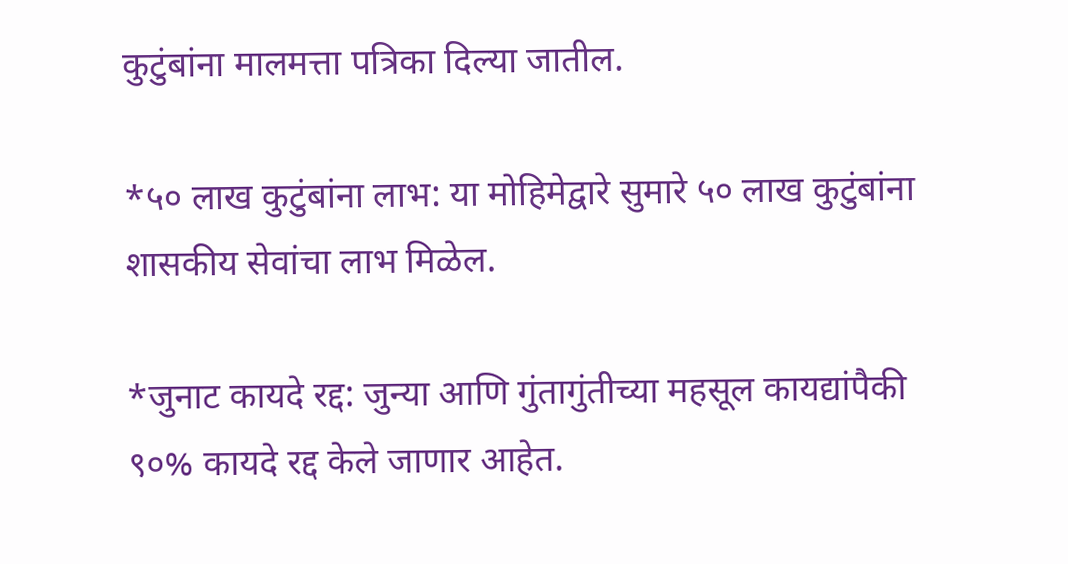कुटुंबांना मालमत्ता पत्रिका दिल्या जातील.

*५० लाख कुटुंबांना लाभ: या मोहिमेद्वारे सुमारे ५० लाख कुटुंबांना शासकीय सेवांचा लाभ मिळेल.

*जुनाट कायदे रद्द: जुन्या आणि गुंतागुंतीच्या महसूल कायद्यांपैकी ९०% कायदे रद्द केले जाणार आहेत.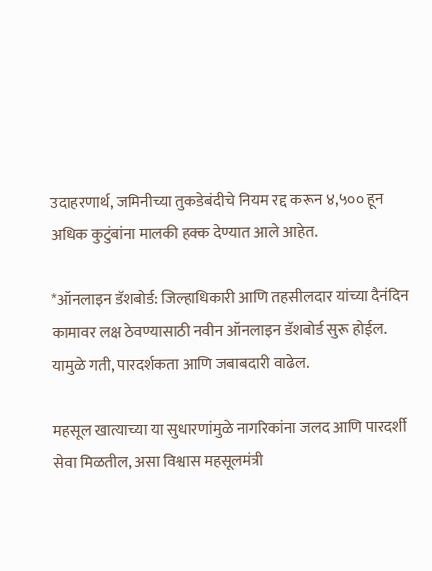उदाहरणार्थ, जमिनीच्या तुकडेबंदीचे नियम रद्द करून ४,५०० हून अधिक कुटुंबांना मालकी हक्क देण्यात आले आहेत.

*ऑनलाइन डॅशबोर्ड: जिल्हाधिकारी आणि तहसीलदार यांच्या दैनंदिन कामावर लक्ष ठेवण्यासाठी नवीन ऑनलाइन डॅशबोर्ड सुरू होईल. यामुळे गती, पारदर्शकता आणि जबाबदारी वाढेल.

महसूल खात्याच्या या सुधारणांमुळे नागरिकांना जलद आणि पारदर्शी सेवा मिळतील, असा विश्वास महसूलमंत्री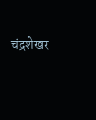चंद्रशेखर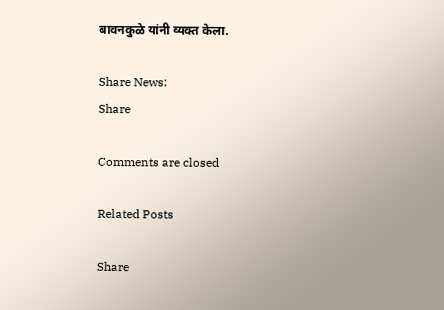बावनकुळे यांनी व्यक्त केला.

Share News:
Share

Comments are closed

Related Posts

Share